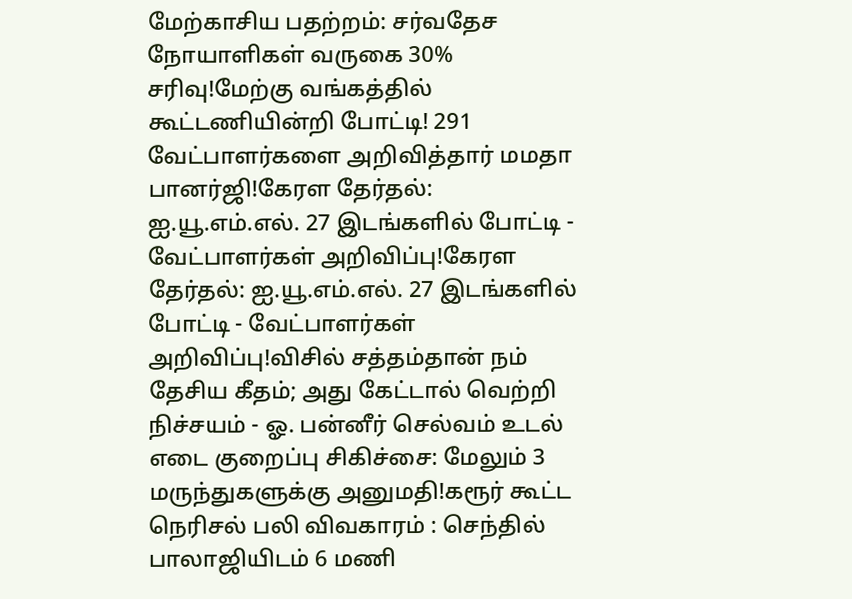மேற்காசிய பதற்றம்: சர்வதேச நோயாளிகள் வருகை 30% சரிவு!மேற்கு வங்கத்தில் கூட்டணியின்றி போட்டி! 291 வேட்பாளர்களை அறிவித்தார் மமதா பானர்ஜி!கேரள தேர்தல்: ஐ.யூ.எம்.எல். 27 இடங்களில் போட்டி - வேட்பாளர்கள் அறிவிப்பு!கேரள தேர்தல்: ஐ.யூ.எம்.எல். 27 இடங்களில் போட்டி - வேட்பாளர்கள் அறிவிப்பு!விசில் சத்தம்தான் நம் தேசிய கீதம்; அது கேட்டால் வெற்றி நிச்சயம் - ஓ. பன்னீர் செல்வம் உடல் எடை குறைப்பு சிகிச்சை: மேலும் 3 மருந்துகளுக்கு அனுமதி!கரூர் கூட்ட நெரிசல் பலி விவகாரம் : செந்தில் பாலாஜியிடம் 6 மணி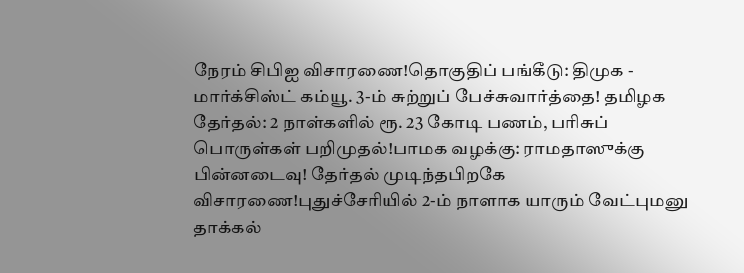நேரம் சிபிஐ விசாரணை!தொகுதிப் பங்கீடு: திமுக - மார்க்சிஸ்ட் கம்யூ. 3-ம் சுற்றுப் பேச்சுவார்த்தை! தமிழக தேர்தல்: 2 நாள்களில் ரூ. 23 கோடி பணம், பரிசுப் பொருள்கள் பறிமுதல்!பாமக வழக்கு: ராமதாஸுக்கு பின்னடைவு! தேர்தல் முடிந்தபிறகே விசாரணை!புதுச்சேரியில் 2-ம் நாளாக யாரும் வேட்புமனு தாக்கல்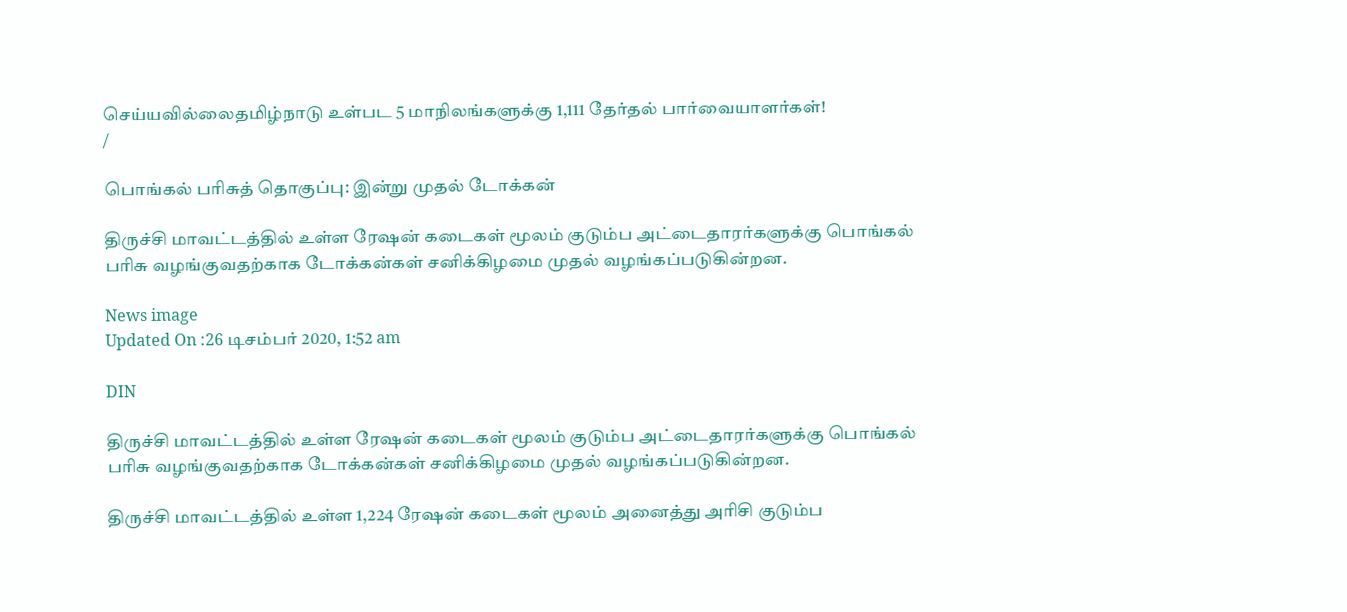செய்யவில்லைதமிழ்நாடு உள்பட 5 மாநிலங்களுக்கு 1,111 தேர்தல் பார்வையாளர்கள்!
/

பொங்கல் பரிசுத் தொகுப்பு: இன்று முதல் டோக்கன்

திருச்சி மாவட்டத்தில் உள்ள ரேஷன் கடைகள் மூலம் குடும்ப அட்டைதாரர்களுக்கு பொங்கல் பரிசு வழங்குவதற்காக டோக்கன்கள் சனிக்கிழமை முதல் வழங்கப்படுகின்றன.

News image
Updated On :26 டிசம்பர் 2020, 1:52 am

DIN

திருச்சி மாவட்டத்தில் உள்ள ரேஷன் கடைகள் மூலம் குடும்ப அட்டைதாரர்களுக்கு பொங்கல் பரிசு வழங்குவதற்காக டோக்கன்கள் சனிக்கிழமை முதல் வழங்கப்படுகின்றன.

திருச்சி மாவட்டத்தில் உள்ள 1,224 ரேஷன் கடைகள் மூலம் அனைத்து அரிசி குடும்ப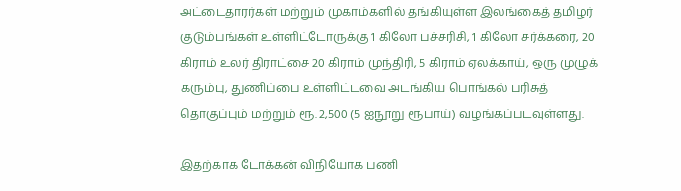அட்டைதாரர்கள் மற்றும் முகாம்களில் தங்கியுள்ள இலங்கைத் தமிழர் குடும்பங்கள் உள்ளிட்டோருக்கு 1 கிலோ பச்சரிசி, 1 கிலோ சர்க்கரை, 20 கிராம் உலர் திராட்சை 20 கிராம் முந்திரி, 5 கிராம் ஏலக்காய், ஒரு முழுக் கரும்பு, துணிப்பை உள்ளிட்டவை அடங்கிய பொங்கல் பரிசுத் தொகுப்பும் மற்றும் ரூ. 2,500 (5 ஐநூறு ரூபாய்) வழங்கப்படவுள்ளது.

இதற்காக டோக்கன் விநியோக பணி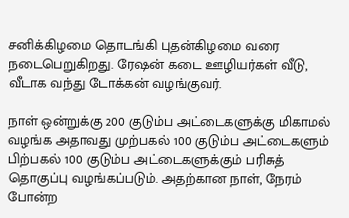சனிக்கிழமை தொடங்கி புதன்கிழமை வரை நடைபெறுகிறது. ரேஷன் கடை ஊழியர்கள் வீடு, வீடாக வந்து டோக்கன் வழங்குவர்.

நாள் ஒன்றுக்கு 200 குடும்ப அட்டைகளுக்கு மிகாமல் வழங்க அதாவது முற்பகல் 100 குடும்ப அட்டைகளும் பிற்பகல் 100 குடும்ப அட்டைகளுக்கும் பரிசுத் தொகுப்பு வழங்கப்படும். அதற்கான நாள், நேரம் போன்ற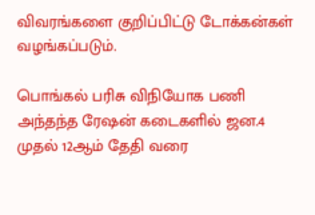விவரங்களை குறிப்பிட்டு டோக்கன்கள் வழங்கப்படும்.

பொங்கல் பரிசு விநியோக பணி அந்தந்த ரேஷன் கடைகளில் ஜன.4 முதல் 12ஆம் தேதி வரை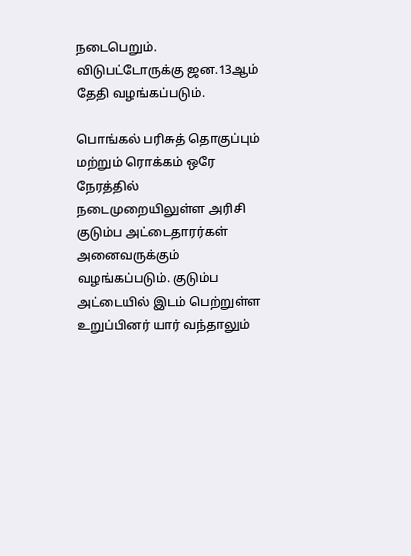நடைபெறும். விடுபட்டோருக்கு ஜன.13ஆம் தேதி வழங்கப்படும்.

பொங்கல் பரிசுத் தொகுப்பும் மற்றும் ரொக்கம் ஒரே நேரத்தில் நடைமுறையிலுள்ள அரிசி குடும்ப அட்டைதாரர்கள் அனைவருக்கும் வழங்கப்படும். குடும்ப அட்டையில் இடம் பெற்றுள்ள உறுப்பினர் யார் வந்தாலும்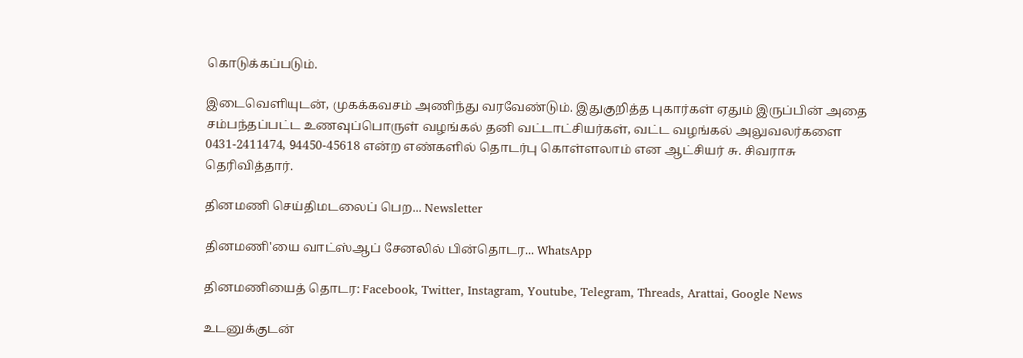கொடுக்கப்படும்.

இடைவெளியுடன், முகக்கவசம் அணிந்து வரவேண்டும். இதுகுறித்த புகார்கள் ஏதும் இருப்பின் அதை சம்பந்தப்பட்ட உணவுப்பொருள் வழங்கல் தனி வட்டாட்சியர்கள், வட்ட வழங்கல் அலுவலர்களை 0431-2411474, 94450-45618 என்ற எண்களில் தொடர்பு கொள்ளலாம் என ஆட்சியர் சு. சிவராசு தெரிவித்தார்.

தினமணி செய்திமடலைப் பெற... Newsletter

தினமணி'யை வாட்ஸ்ஆப் சேனலில் பின்தொடர... WhatsApp

தினமணியைத் தொடர: Facebook, Twitter, Instagram, Youtube, Telegram, Threads, Arattai, Google News

உடனுக்குடன்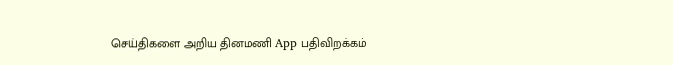செய்திகளை அறிய தினமணி App பதிவிறக்கம்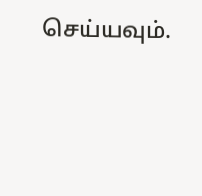செய்யவும்.